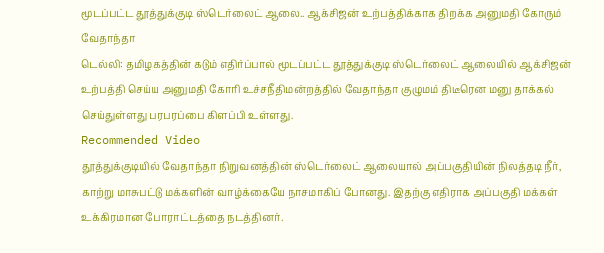மூடப்பட்ட தூத்துக்குடி ஸ்டெர்லைட் ஆலை.. ஆக்சிஜன் உற்பத்திக்காக திறக்க அனுமதி கோரும் வேதாந்தா
டெல்லி: தமிழகத்தின் கடும் எதிர்ப்பால் மூடப்பட்ட தூத்துக்குடி ஸ்டெர்லைட் ஆலையில் ஆக்சிஜன் உற்பத்தி செய்ய அனுமதி கோரி உச்சநீதிமன்றத்தில் வேதாந்தா குழுமம் திடீரென மனு தாக்கல் செய்துள்ளது பரபரப்பை கிளப்பி உள்ளது.
Recommended Video
தூத்துக்குடியில் வேதாந்தா நிறுவனத்தின் ஸ்டெர்லைட் ஆலையால் அப்பகுதியின் நிலத்தடி நீர், காற்று மாசுபட்டு மக்களின் வாழ்க்கையே நாசமாகிப் போனது. இதற்கு எதிராக அப்பகுதி மக்கள் உக்கிரமான போராட்டத்தை நடத்தினர்.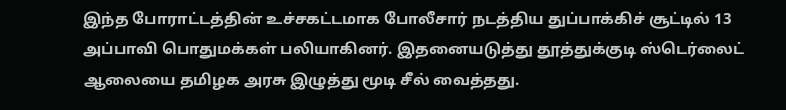இந்த போராட்டத்தின் உச்சகட்டமாக போலீசார் நடத்திய துப்பாக்கிச் சூட்டில் 13 அப்பாவி பொதுமக்கள் பலியாகினர். இதனையடுத்து தூத்துக்குடி ஸ்டெர்லைட் ஆலையை தமிழக அரசு இழுத்து மூடி சீல் வைத்தது.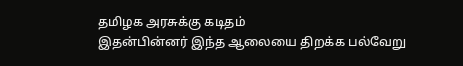தமிழக அரசுக்கு கடிதம்
இதன்பின்னர் இந்த ஆலையை திறக்க பல்வேறு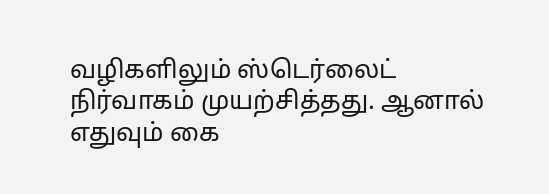வழிகளிலும் ஸ்டெர்லைட் நிர்வாகம் முயற்சித்தது. ஆனால் எதுவும் கை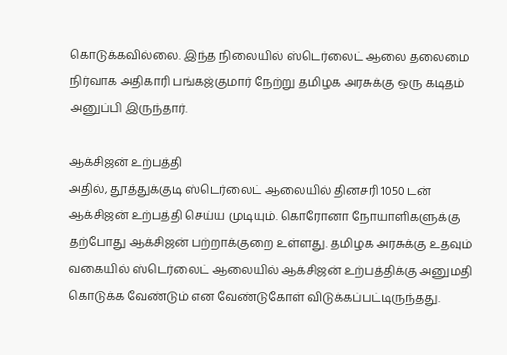கொடுக்கவில்லை. இந்த நிலையில் ஸ்டெர்லைட் ஆலை தலைமை நிர்வாக அதிகாரி பங்கஜ்குமார் நேற்று தமிழக அரசுக்கு ஒரு கடிதம் அனுப்பி இருந்தார்.

ஆக்சிஜன் உற்பத்தி
அதில், தூத்துக்குடி ஸ்டெர்லைட் ஆலையில் தினசரி 1050 டன் ஆக்சிஜன் உற்பத்தி செய்ய முடியும். கொரோனா நோயாளிகளுக்கு தற்போது ஆக்சிஜன் பற்றாக்குறை உள்ளது. தமிழக அரசுக்கு உதவும் வகையில் ஸ்டெர்லைட் ஆலையில் ஆக்சிஜன் உற்பத்திக்கு அனுமதி கொடுக்க வேண்டும் என வேண்டுகோள் விடுக்கப்பட்டிருந்தது.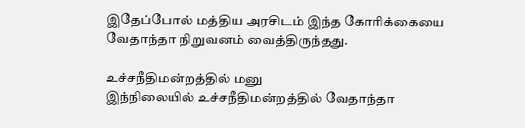இதேப்போல் மத்திய அரசிடம் இந்த கோரிக்கையை வேதாந்தா நிறுவனம் வைத்திருந்தது.

உச்சநீதிமன்றத்தில் மனு
இந்நிலையில் உச்சநீதிமன்றத்தில் வேதாந்தா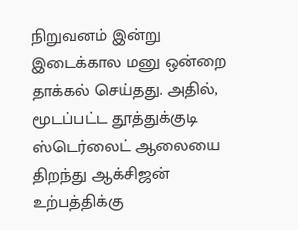நிறுவனம் இன்று இடைக்கால மனு ஒன்றை தாக்கல் செய்தது. அதில், மூடப்பட்ட தூத்துக்குடி ஸ்டெர்லைட் ஆலையை திறந்து ஆக்சிஜன் உற்பத்திக்கு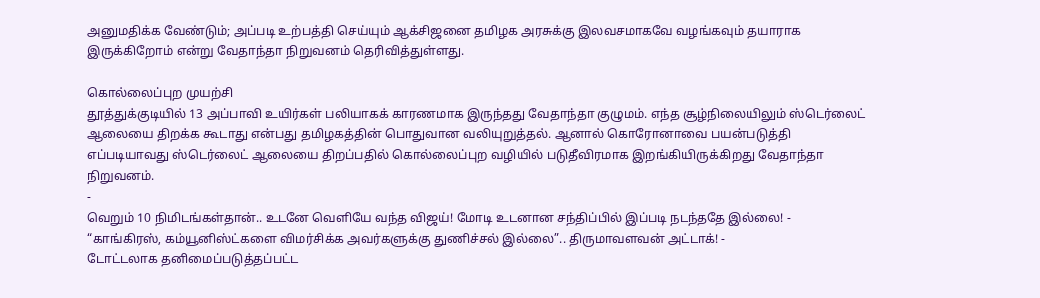அனுமதிக்க வேண்டும்; அப்படி உற்பத்தி செய்யும் ஆக்சிஜனை தமிழக அரசுக்கு இலவசமாகவே வழங்கவும் தயாராக இருக்கிறோம் என்று வேதாந்தா நிறுவனம் தெரிவித்துள்ளது.

கொல்லைப்புற முயற்சி
தூத்துக்குடியில் 13 அப்பாவி உயிர்கள் பலியாகக் காரணமாக இருந்தது வேதாந்தா குழுமம். எந்த சூழ்நிலையிலும் ஸ்டெர்லைட் ஆலையை திறக்க கூடாது என்பது தமிழகத்தின் பொதுவான வலியுறுத்தல். ஆனால் கொரோனாவை பயன்படுத்தி எப்படியாவது ஸ்டெர்லைட் ஆலையை திறப்பதில் கொல்லைப்புற வழியில் படுதீவிரமாக இறங்கியிருக்கிறது வேதாந்தா நிறுவனம்.
-
வெறும் 10 நிமிடங்கள்தான்.. உடனே வெளியே வந்த விஜய்! மோடி உடனான சந்திப்பில் இப்படி நடந்ததே இல்லை! -
“காங்கிரஸ், கம்யூனிஸ்ட்களை விமர்சிக்க அவர்களுக்கு துணிச்சல் இல்லை”.. திருமாவளவன் அட்டாக்! -
டோட்டலாக தனிமைப்படுத்தப்பட்ட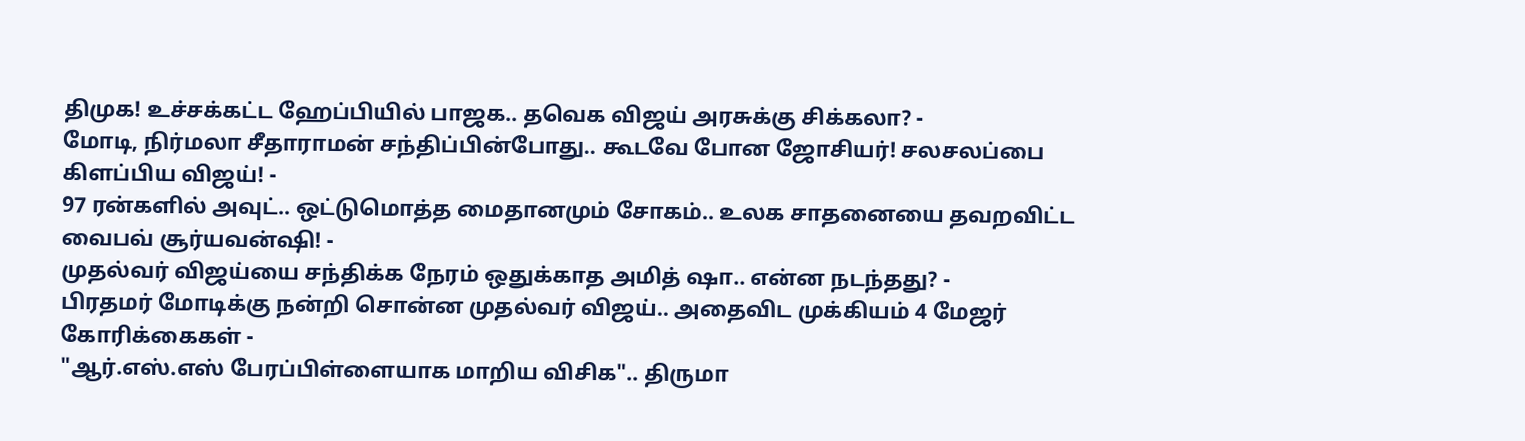திமுக! உச்சக்கட்ட ஹேப்பியில் பாஜக.. தவெக விஜய் அரசுக்கு சிக்கலா? -
மோடி, நிர்மலா சீதாராமன் சந்திப்பின்போது.. கூடவே போன ஜோசியர்! சலசலப்பை கிளப்பிய விஜய்! -
97 ரன்களில் அவுட்.. ஒட்டுமொத்த மைதானமும் சோகம்.. உலக சாதனையை தவறவிட்ட வைபவ் சூர்யவன்ஷி! -
முதல்வர் விஜய்யை சந்திக்க நேரம் ஒதுக்காத அமித் ஷா.. என்ன நடந்தது? -
பிரதமர் மோடிக்கு நன்றி சொன்ன முதல்வர் விஜய்.. அதைவிட முக்கியம் 4 மேஜர் கோரிக்கைகள் -
"ஆர்.எஸ்.எஸ் பேரப்பிள்ளையாக மாறிய விசிக".. திருமா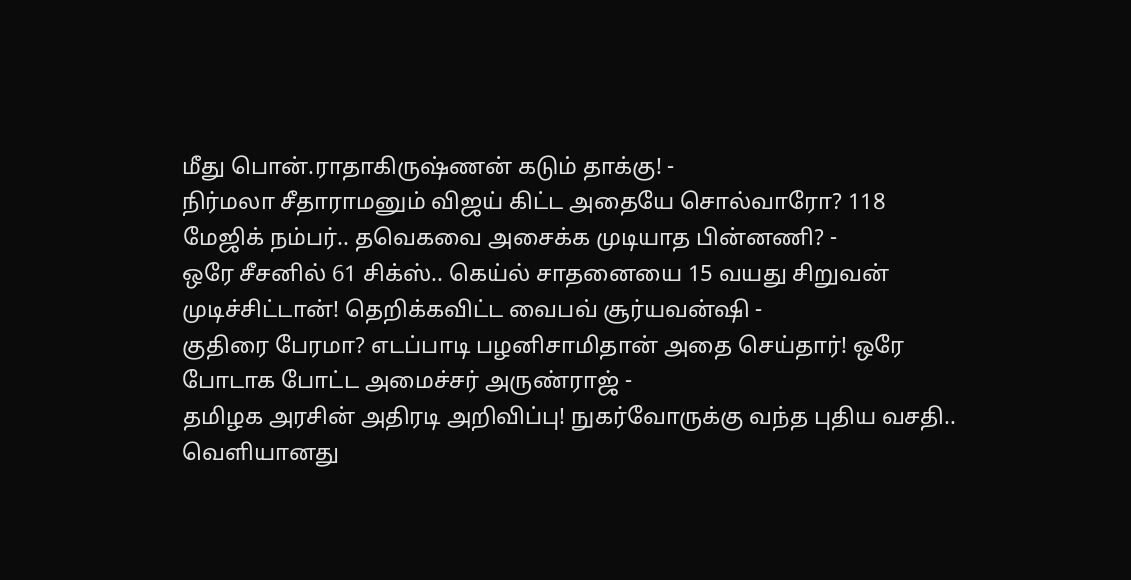மீது பொன்.ராதாகிருஷ்ணன் கடும் தாக்கு! -
நிர்மலா சீதாராமனும் விஜய் கிட்ட அதையே சொல்வாரோ? 118 மேஜிக் நம்பர்.. தவெகவை அசைக்க முடியாத பின்னணி? -
ஒரே சீசனில் 61 சிக்ஸ்.. கெய்ல் சாதனையை 15 வயது சிறுவன் முடிச்சிட்டான்! தெறிக்கவிட்ட வைபவ் சூர்யவன்ஷி -
குதிரை பேரமா? எடப்பாடி பழனிசாமிதான் அதை செய்தார்! ஒரே போடாக போட்ட அமைச்சர் அருண்ராஜ் -
தமிழக அரசின் அதிரடி அறிவிப்பு! நுகர்வோருக்கு வந்த புதிய வசதி.. வெளியானது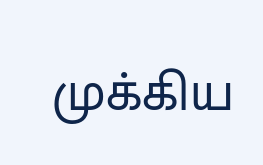முக்கிய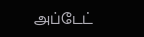அப்டேட்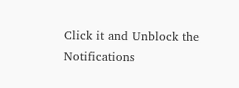Click it and Unblock the Notifications